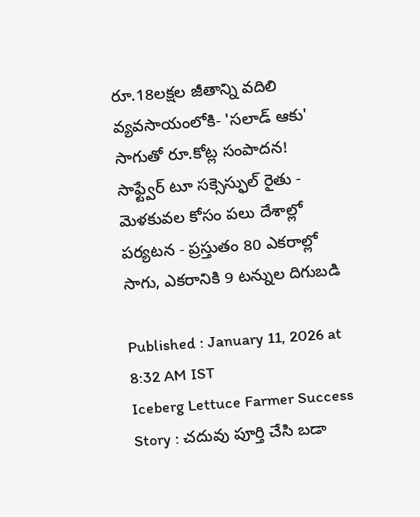రూ.18లక్షల జీతాన్ని వదిలి వ్యవసాయంలోకి- 'సలాడ్ ఆకు' సాగుతో రూ.కోట్ల సంపాదన!
సాఫ్ట్వేర్ టూ సక్సెస్ఫుల్ రైతు - మెళకువల కోసం పలు దేశాల్లో పర్యటన - ప్రస్తుతం 80 ఎకరాల్లో సాగు, ఎకరానికి 9 టన్నుల దిగుబడి

Published : January 11, 2026 at 8:32 AM IST
Iceberg Lettuce Farmer Success Story : చదువు పూర్తి చేసి బడా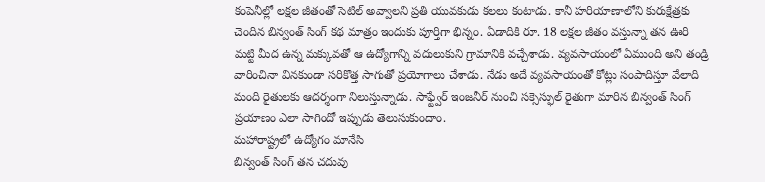కంపెనీల్లో లక్షల జీతంతో సెటిల్ అవ్వాలని ప్రతి యువకుడు కలలు కంటాడు. కానీ హరియాణాలోని కురుక్షేత్రకు చెందిన బిన్వంత్ సింగ్ కథ మాత్రం ఇందుకు పూర్తిగా భిన్నం. ఏడాదికి రూ. 18 లక్షల జీతం వస్తున్నా తన ఊరి మట్టి మీద ఉన్న మక్కువతో ఆ ఉద్యోగాన్ని వదులుకుని గ్రామానికి వచ్చేశాడు. వ్యవసాయంలో ఏముంది అని తండ్రి వారించినా వినకుండా సరికొత్త సాగుతో ప్రయోగాలు చేశాడు. నేడు అదే వ్యవసాయంతో కోట్లు సంపాదిస్తూ వేలాది మంది రైతులకు ఆదర్శంగా నిలుస్తున్నాడు. సాఫ్ట్వేర్ ఇంజనీర్ నుంచి సక్సెస్ఫుల్ రైతుగా మారిన బిన్వంత్ సింగ్ ప్రయాణం ఎలా సాగిందో ఇప్పుడు తెలుసుకుందాం.
మహారాష్ట్రలో ఉద్యోగం మానేసి
బిన్వంత్ సింగ్ తన చదువు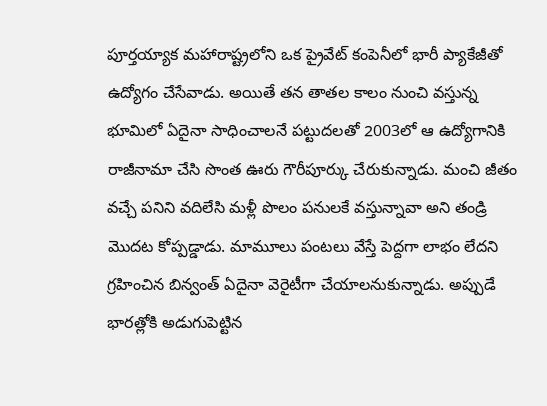పూర్తయ్యాక మహారాష్ట్రలోని ఒక ప్రైవేట్ కంపెనీలో భారీ ప్యాకేజీతో ఉద్యోగం చేసేవాడు. అయితే తన తాతల కాలం నుంచి వస్తున్న భూమిలో ఏదైనా సాధించాలనే పట్టుదలతో 2003లో ఆ ఉద్యోగానికి రాజీనామా చేసి సొంత ఊరు గౌరీపూర్కు చేరుకున్నాడు. మంచి జీతం వచ్చే పనిని వదిలేసి మళ్లీ పొలం పనులకే వస్తున్నావా అని తండ్రి మొదట కోప్పడ్డాడు. మామూలు పంటలు వేస్తే పెద్దగా లాభం లేదని గ్రహించిన బిన్వంత్ ఏదైనా వెరైటీగా చేయాలనుకున్నాడు. అప్పుడే భారత్లోకి అడుగుపెట్టిన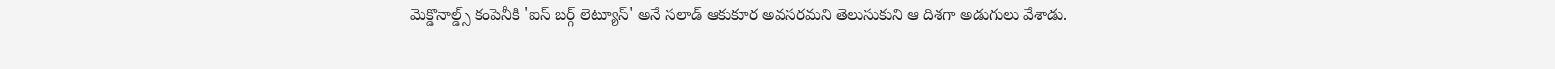మెక్డొనాల్డ్స్ కంపెనీకి 'ఐస్ బర్గ్ లెట్యూస్' అనే సలాడ్ ఆకుకూర అవసరమని తెలుసుకుని ఆ దిశగా అడుగులు వేశాడు.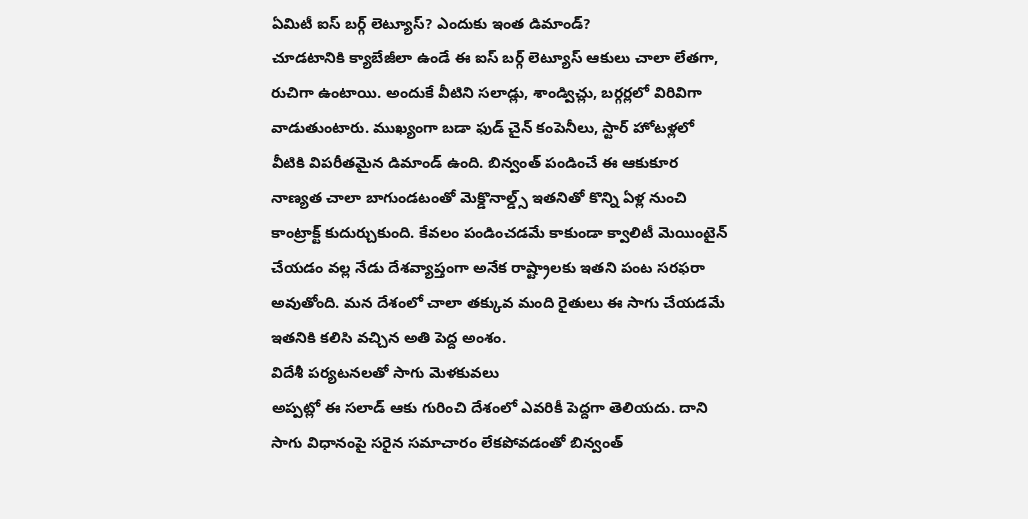ఏమిటీ ఐస్ బర్గ్ లెట్యూస్? ఎందుకు ఇంత డిమాండ్?
చూడటానికి క్యాబేజీలా ఉండే ఈ ఐస్ బర్గ్ లెట్యూస్ ఆకులు చాలా లేతగా, రుచిగా ఉంటాయి. అందుకే వీటిని సలాడ్లు, శాండ్విచ్లు, బర్గర్లలో విరివిగా వాడుతుంటారు. ముఖ్యంగా బడా ఫుడ్ చైన్ కంపెనీలు, స్టార్ హోటళ్లలో వీటికి విపరీతమైన డిమాండ్ ఉంది. బిన్వంత్ పండించే ఈ ఆకుకూర నాణ్యత చాలా బాగుండటంతో మెక్డొనాల్డ్స్ ఇతనితో కొన్ని ఏళ్ల నుంచి కాంట్రాక్ట్ కుదుర్చుకుంది. కేవలం పండించడమే కాకుండా క్వాలిటీ మెయింటైన్ చేయడం వల్ల నేడు దేశవ్యాప్తంగా అనేక రాష్ట్రాలకు ఇతని పంట సరఫరా అవుతోంది. మన దేశంలో చాలా తక్కువ మంది రైతులు ఈ సాగు చేయడమే ఇతనికి కలిసి వచ్చిన అతి పెద్ద అంశం.
విదేశీ పర్యటనలతో సాగు మెళకువలు
అప్పట్లో ఈ సలాడ్ ఆకు గురించి దేశంలో ఎవరికీ పెద్దగా తెలియదు. దాని సాగు విధానంపై సరైన సమాచారం లేకపోవడంతో బిన్వంత్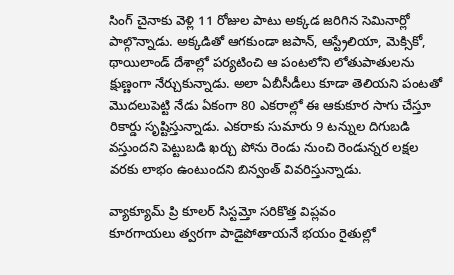సింగ్ చైనాకు వెళ్లి 11 రోజుల పాటు అక్కడ జరిగిన సెమినార్లో పాల్గొన్నాడు. అక్కడితో ఆగకుండా జపాన్, ఆస్ట్రేలియా, మెక్సికో, థాయిలాండ్ దేశాల్లో పర్యటించి ఆ పంటలోని లోతుపాతులను క్షుణ్ణంగా నేర్చుకున్నాడు. అలా ఏబీసీడీలు కూడా తెలియని పంటతో మొదలుపెట్టి నేడు ఏకంగా 80 ఎకరాల్లో ఈ ఆకుకూర సాగు చేస్తూ రికార్డు సృష్టిస్తున్నాడు. ఎకరాకు సుమారు 9 టన్నుల దిగుబడి వస్తుందని పెట్టుబడి ఖర్చు పోను రెండు నుంచి రెండున్నర లక్షల వరకు లాభం ఉంటుందని బిన్వంత్ వివరిస్తున్నాడు.

వ్యాక్యూమ్ ప్రి కూలర్ సిస్టమ్తో సరికొత్త విప్లవం
కూరగాయలు త్వరగా పాడైపోతాయనే భయం రైతుల్లో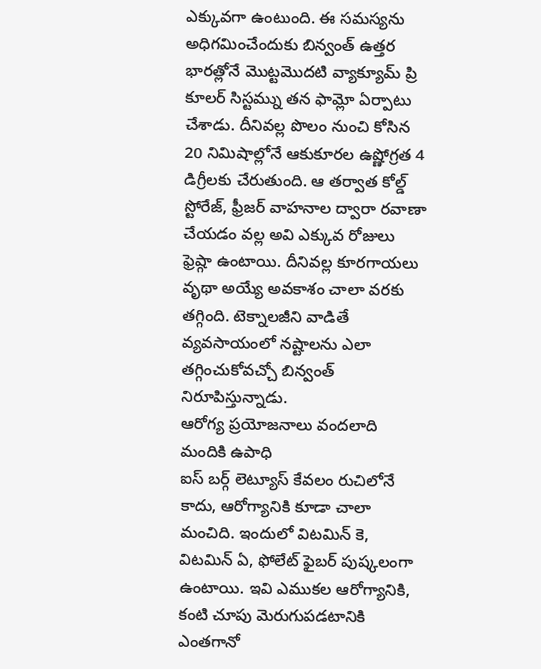ఎక్కువగా ఉంటుంది. ఈ సమస్యను అధిగమించేందుకు బిన్వంత్ ఉత్తర భారత్లోనే మొట్టమొదటి వ్యాక్యూమ్ ప్రి కూలర్ సిస్టమ్ను తన ఫామ్లో ఏర్పాటు చేశాడు. దీనివల్ల పొలం నుంచి కోసిన 20 నిమిషాల్లోనే ఆకుకూరల ఉష్ణోగ్రత 4 డిగ్రీలకు చేరుతుంది. ఆ తర్వాత కోల్డ్ స్టోరేజ్, ఫ్రీజర్ వాహనాల ద్వారా రవాణా చేయడం వల్ల అవి ఎక్కువ రోజులు ఫ్రెష్గా ఉంటాయి. దీనివల్ల కూరగాయలు వృథా అయ్యే అవకాశం చాలా వరకు తగ్గింది. టెక్నాలజీని వాడితే వ్యవసాయంలో నష్టాలను ఎలా తగ్గించుకోవచ్చో బిన్వంత్ నిరూపిస్తున్నాడు.
ఆరోగ్య ప్రయోజనాలు వందలాది మందికి ఉపాధి
ఐస్ బర్గ్ లెట్యూస్ కేవలం రుచిలోనే కాదు, ఆరోగ్యానికి కూడా చాలా మంచిది. ఇందులో విటమిన్ కె, విటమిన్ ఏ, ఫోలేట్ ఫైబర్ పుష్కలంగా ఉంటాయి. ఇవి ఎముకల ఆరోగ్యానికి, కంటి చూపు మెరుగుపడటానికి ఎంతగానో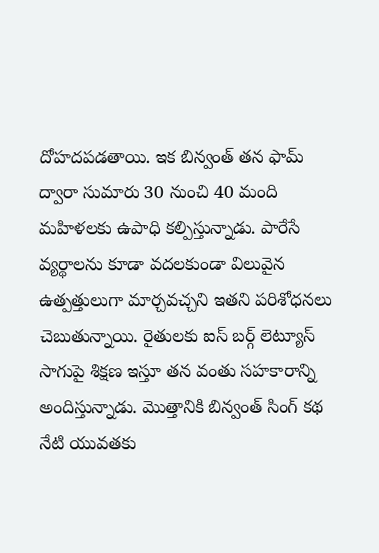దోహదపడతాయి. ఇక బిన్వంత్ తన ఫామ్ ద్వారా సుమారు 30 నుంచి 40 మంది మహిళలకు ఉపాధి కల్పిస్తున్నాడు. పారేసే వ్యర్థాలను కూడా వదలకుండా విలువైన ఉత్పత్తులుగా మార్చవచ్చని ఇతని పరిశోధనలు చెబుతున్నాయి. రైతులకు ఐస్ బర్గ్ లెట్యూస్ సాగుపై శిక్షణ ఇస్తూ తన వంతు సహకారాన్ని అందిస్తున్నాడు. మొత్తానికి బిన్వంత్ సింగ్ కథ నేటి యువతకు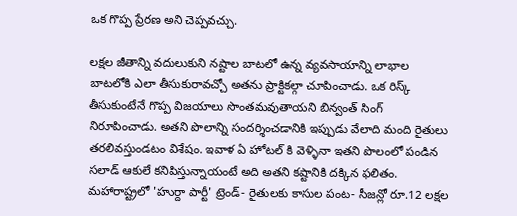ఒక గొప్ప ప్రేరణ అని చెప్పవచ్చు.

లక్షల జీతాన్ని వదులుకుని నష్టాల బాటలో ఉన్న వ్యవసాయాన్ని లాభాల బాటలోకి ఎలా తీసుకురావచ్చో అతను ప్రాక్టికల్గా చూపించాడు. ఒక రిస్క్ తీసుకుంటేనే గొప్ప విజయాలు సొంతమవుతాయని బిన్వంత్ సింగ్ నిరూపించాడు. అతని పొలాన్ని సందర్శించడానికి ఇప్పుడు వేలాది మంది రైతులు తరలివస్తుండటం విశేషం. ఇవాళ ఏ హోటల్ కి వెళ్ళినా ఇతని పొలంలో పండిన సలాడ్ ఆకులే కనిపిస్తున్నాయంటే అది అతని కష్టానికి దక్కిన ఫలితం.
మహారాష్ట్రలో 'హుర్దా పార్టీ' ట్రెండ్- రైతులకు కాసుల పంట- సీజన్లో రూ.12 లక్షల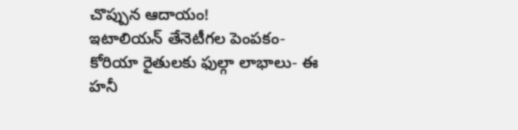చొప్పున ఆదాయం!
ఇటాలియన్ తేనెటీగల పెంపకం- కోరియా రైతులకు ఫుల్గా లాభాలు- ఈ హనీ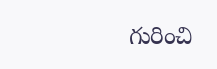గురించి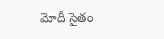మోదీ సైతం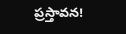ప్రస్తావన!